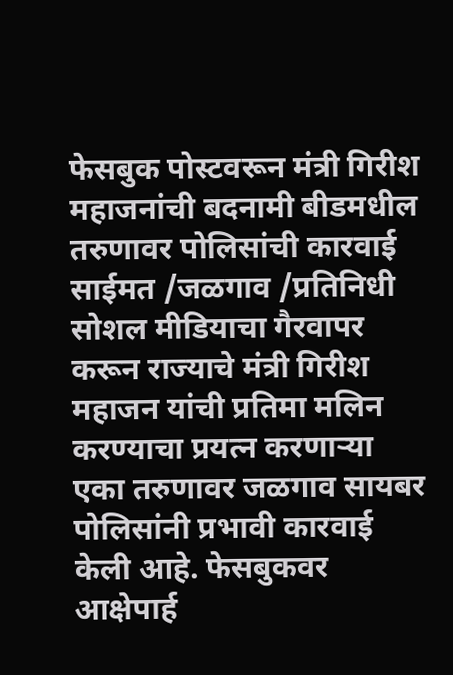फेसबुक पोस्टवरून मंत्री गिरीश महाजनांची बदनामी बीडमधील तरुणावर पोलिसांची कारवाई
साईमत /जळगाव /प्रतिनिधी
सोशल मीडियाचा गैरवापर करून राज्याचे मंत्री गिरीश महाजन यांची प्रतिमा मलिन करण्याचा प्रयत्न करणाऱ्या एका तरुणावर जळगाव सायबर पोलिसांनी प्रभावी कारवाई केली आहे. फेसबुकवर आक्षेपार्ह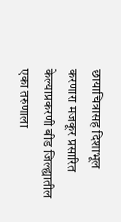छायाचित्रासह दिशाभूल करणारा मजकूर प्रसारित केल्याप्रकरणी बीड जिल्ह्यातील एका तरुणाला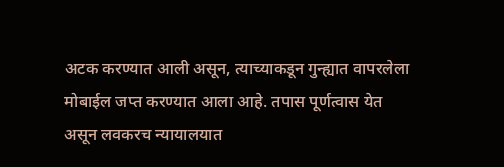अटक करण्यात आली असून, त्याच्याकडून गुन्ह्यात वापरलेला मोबाईल जप्त करण्यात आला आहे. तपास पूर्णत्वास येत असून लवकरच न्यायालयात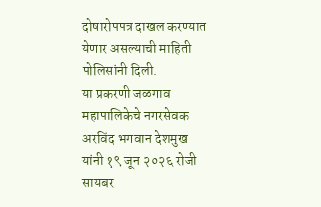दोषारोपपत्र दाखल करण्यात येणार असल्याची माहिती पोलिसांनी दिली.
या प्रकरणी जळगाव महापालिकेचे नगरसेवक अरविंद भगवान देशमुख यांनी १९ जून २०२६ रोजी सायबर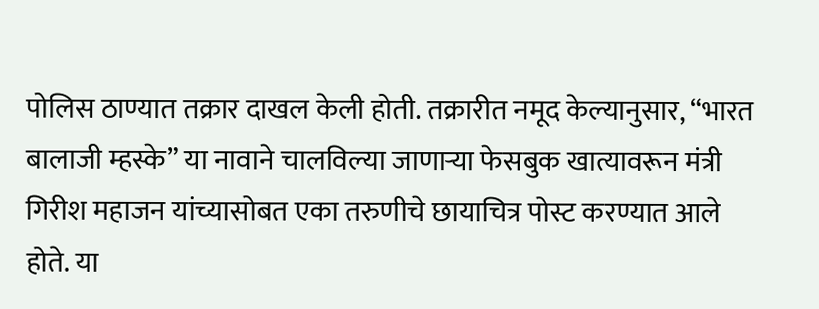पोलिस ठाण्यात तक्रार दाखल केली होती. तक्रारीत नमूद केल्यानुसार, “भारत बालाजी म्हस्के” या नावाने चालविल्या जाणाऱ्या फेसबुक खात्यावरून मंत्री गिरीश महाजन यांच्यासोबत एका तरुणीचे छायाचित्र पोस्ट करण्यात आले होते. या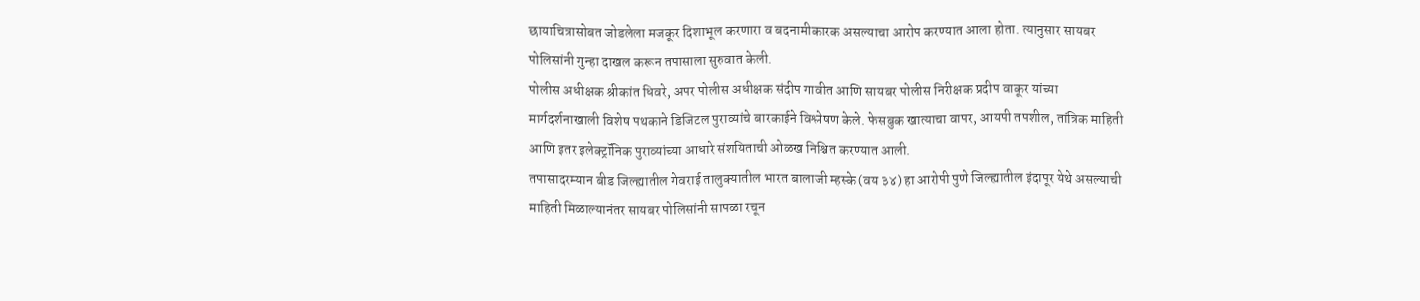छायाचित्रासोबत जोडलेला मजकूर दिशाभूल करणारा व बदनामीकारक असल्याचा आरोप करण्यात आला होता. त्यानुसार सायबर पोलिसांनी गुन्हा दाखल करून तपासाला सुरुवात केली.
पोलीस अधीक्षक श्रीकांत धिवरे, अपर पोलीस अधीक्षक संदीप गावीत आणि सायबर पोलीस निरीक्षक प्रदीप वाकूर यांच्या मार्गदर्शनाखाली विशेष पथकाने डिजिटल पुराव्यांचे बारकाईने विश्लेषण केले. फेसबुक खात्याचा वापर, आयपी तपशील, तांत्रिक माहिती आणि इतर इलेक्ट्रॉनिक पुराव्यांच्या आधारे संशयिताची ओळख निश्चित करण्यात आली.
तपासादरम्यान बीड जिल्ह्यातील गेवराई तालुक्यातील भारत बालाजी म्हस्के (वय ३४) हा आरोपी पुणे जिल्ह्यातील इंदापूर येथे असल्याची माहिती मिळाल्यानंतर सायबर पोलिसांनी सापळा रचून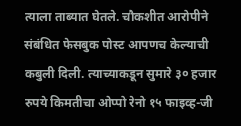त्याला ताब्यात घेतले. चौकशीत आरोपीने संबंधित फेसबुक पोस्ट आपणच केल्याची कबुली दिली. त्याच्याकडून सुमारे ३० हजार रुपये किमतीचा ओप्पो रेनो १५ फाइव्ह-जी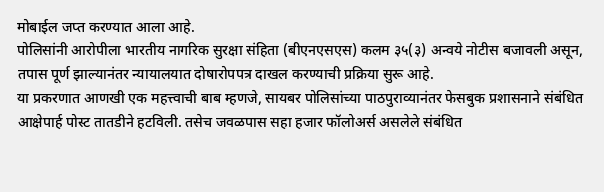मोबाईल जप्त करण्यात आला आहे.
पोलिसांनी आरोपीला भारतीय नागरिक सुरक्षा संहिता (बीएनएसएस) कलम ३५(३) अन्वये नोटीस बजावली असून, तपास पूर्ण झाल्यानंतर न्यायालयात दोषारोपपत्र दाखल करण्याची प्रक्रिया सुरू आहे.
या प्रकरणात आणखी एक महत्त्वाची बाब म्हणजे, सायबर पोलिसांच्या पाठपुराव्यानंतर फेसबुक प्रशासनाने संबंधित आक्षेपार्ह पोस्ट तातडीने हटविली. तसेच जवळपास सहा हजार फॉलोअर्स असलेले संबंधित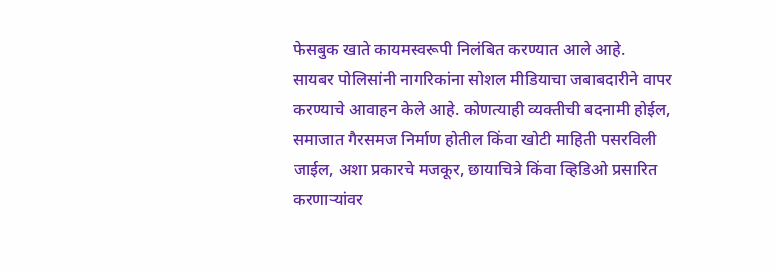फेसबुक खाते कायमस्वरूपी निलंबित करण्यात आले आहे.
सायबर पोलिसांनी नागरिकांना सोशल मीडियाचा जबाबदारीने वापर करण्याचे आवाहन केले आहे. कोणत्याही व्यक्तीची बदनामी होईल, समाजात गैरसमज निर्माण होतील किंवा खोटी माहिती पसरविली जाईल, अशा प्रकारचे मजकूर, छायाचित्रे किंवा व्हिडिओ प्रसारित करणाऱ्यांवर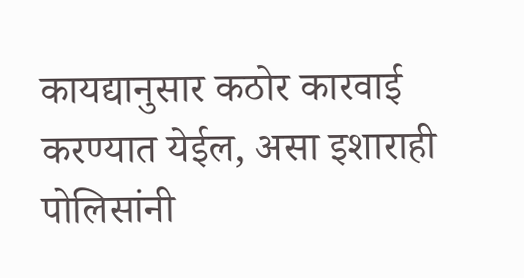कायद्यानुसार कठोर कारवाई करण्यात येईल, असा इशाराही पोलिसांनी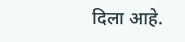दिला आहे.